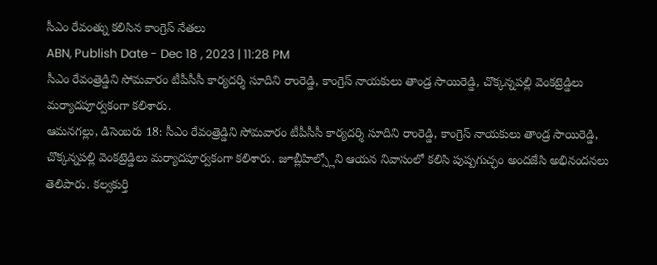సీఎం రేవంత్ను కలిసిన కాంగ్రెస్ నేతలు
ABN, Publish Date - Dec 18 , 2023 | 11:28 PM
సీఎం రేవంత్రెడ్డిని సోమవారం టీపీసీసీ కార్యదర్శి సూదిని రాంరెడ్డి, కాంగ్రెస్ నాయకులు తాండ్ర సాయిరెడ్డి, చొక్కన్నపల్లి వెంకట్రెడ్డిలు మర్యాదపూర్వకంగా కలిశారు.
ఆమనగల్లు, డిసెంబరు 18: సీఎం రేవంత్రెడ్డిని సోమవారం టీపీసీసీ కార్యదర్శి సూదిని రాంరెడ్డి, కాంగ్రెస్ నాయకులు తాండ్ర సాయిరెడ్డి, చొక్కన్నపల్లి వెంకట్రెడ్డిలు మర్యాదపూర్వకంగా కలిశారు. జూబ్లీహిల్స్లోని ఆయన నివాసంలో కలిసి పుష్పగుచ్ఛం అందజేసి అభినందనలు తెలిపారు. కల్వకుర్తి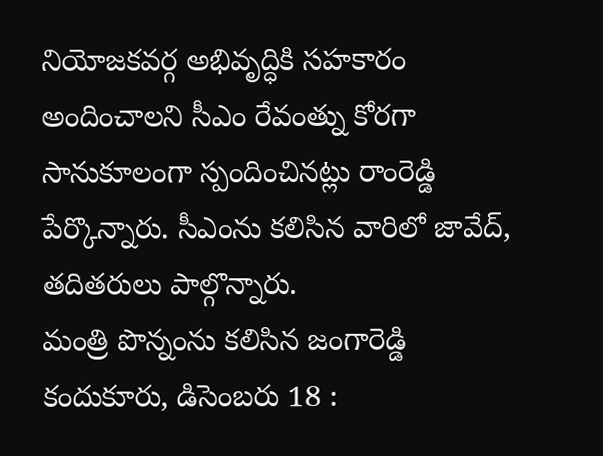నియోజకవర్గ అభివృద్ధికి సహకారం అందించాలని సీఎం రేవంత్ను కోరగా సానుకూలంగా స్పందించినట్లు రాంరెడ్డి పేర్కొన్నారు. సీఎంను కలిసిన వారిలో జావేద్, తదితరులు పాల్గొన్నారు.
మంత్రి పొన్నంను కలిసిన జంగారెడ్డి
కందుకూరు, డిసెంబరు 18 :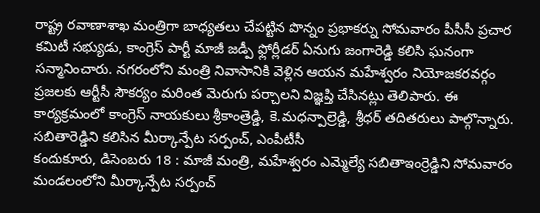రాష్ట్ర రవాణాశాఖ మంత్రిగా బాధ్యతలు చేపట్టిన పొన్నం ప్రభాకర్ను సోమవారం పీసీసీ ప్రచార కమిటీ సభ్యుడు, కాంగ్రెస్ పార్టీ మాజీ జడ్పీ ఫ్లోర్లీడర్ ఏనుగు జంగారెడ్డి కలిసి ఘనంగా సన్మానించారు. నగరంలోని మంత్రి నివాసానికి వెళ్లిన ఆయన మహేశ్వరం నియోజకరవర్గం ప్రజలకు ఆర్టీసీ సౌకర్యం మరింత మెరుగు పర్చాలని విజ్ఞప్తి చేసినట్లు తెలిపారు. ఈ కార్యక్రమంలో కాంగ్రెస్ నాయకులు శ్రీకాంత్రెడ్డి, కె.మధన్పాల్రెడ్డి, శ్రీధర్ తదితరులు పాల్గొన్నారు.
సబితారెడ్డిని కలిసిన మీర్కాన్పేట సర్పంచ్, ఎంపీటీసీ
కందుకూరు, డిసెంబరు 18 : మాజీ మంత్రి, మహేశ్వరం ఎమ్మెల్యే సబితాఇంర్రెడ్డిని సోమవారం మండలంలోని మీర్కాన్పేట సర్పంచ్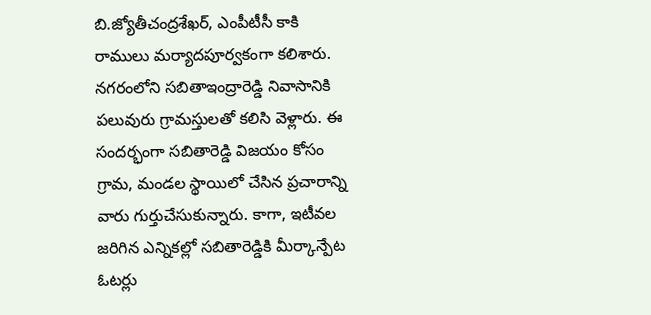బి.జ్యోతీచంద్రశేఖర్, ఎంపీటీసీ కాకి రాములు మర్యాదపూర్వకంగా కలిశారు. నగరంలోని సబితాఇంద్రారెడ్డి నివాసానికి పలువురు గ్రామస్తులతో కలిసి వెళ్లారు. ఈ సందర్భంగా సబితారెడ్డి విజయం కోసం గ్రామ, మండల స్థాయిలో చేసిన ప్రచారాన్ని వారు గుర్తుచేసుకున్నారు. కాగా, ఇటీవల జరిగిన ఎన్నికల్లో సబితారెడ్డికి మీర్కాన్పేట ఓటర్లు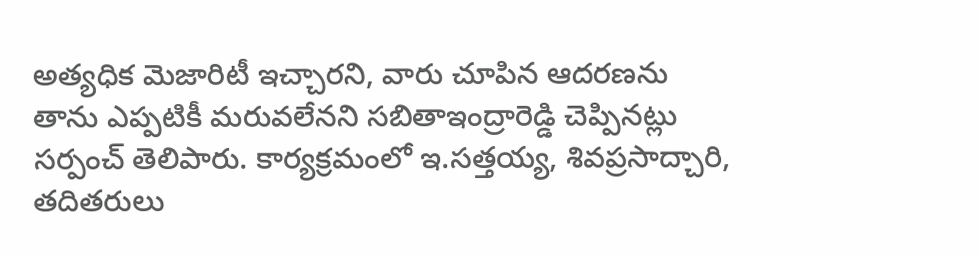అత్యధిక మెజారిటీ ఇచ్చారని, వారు చూపిన ఆదరణను తాను ఎప్పటికీ మరువలేనని సబితాఇంద్రారెడ్డి చెప్పినట్లు సర్పంచ్ తెలిపారు. కార్యక్రమంలో ఇ.సత్తయ్య, శివప్రసాద్చారి, తదితరులు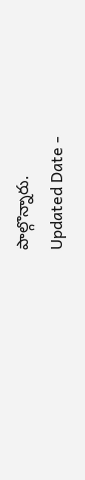పాల్గొన్నారు.
Updated Date -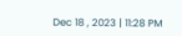Dec 18 , 2023 | 11:28 PM